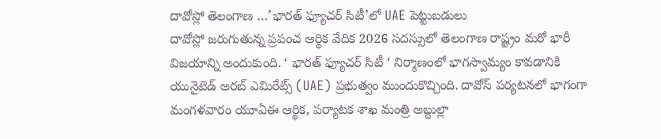దావోస్లో తెలంగాణ …’భారత్ ఫ్యూచర్ సిటీ’లో UAE పెట్టుబడులు
దావోస్లో జరుగుతున్న ప్రపంచ ఆర్థిక వేదిక 2026 సదస్సులో తెలంగాణ రాష్ట్రం మరో భారీ విజయాన్ని అందుకుంది. ‘ భారత్ ఫ్యూచర్ సిటీ ‘ నిర్మాణంలో భాగస్వామ్యం కావడానికి యునైటెడ్ అరబ్ ఎమిరేట్స్ (UAE) ప్రభుత్వం ముందుకొచ్చింది. దావోస్ పర్యటనలో భాగంగా మంగళవారం యూఏఈ ఆర్థిక, పర్యాటక శాఖ మంత్రి అబ్దుల్లా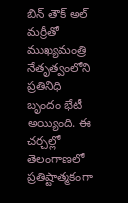బిన్ తౌక్ అల్ మర్రీతో ముఖ్యమంత్రి నేతృత్వంలోని ప్రతినిధి బృందం భేటీ అయ్యింది. ఈ చర్చల్లో తెలంగాణలో ప్రతిష్టాత్మకంగా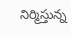నిర్మిస్తున్న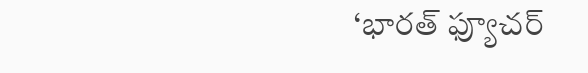‘భారత్ ఫ్యూచర్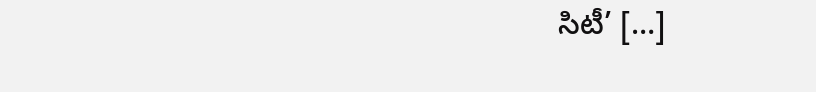సిటీ’ […]